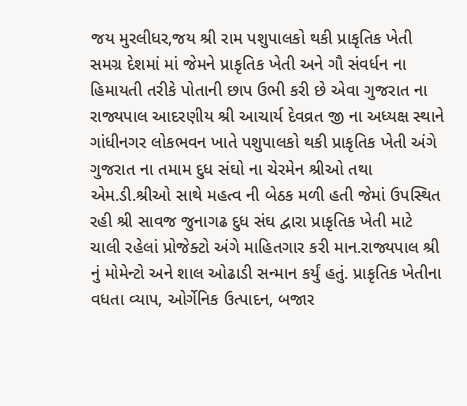જય મુરલીધર,જય શ્રી રામ પશુપાલકો થકી પ્રાકૃતિક ખેતી સમગ્ર દેશમાં માં જેમને પ્રાકૃતિક ખેતી અને ગૌ સંવર્ધન ના હિમાયતી તરીકે પોતાની છાપ ઉભી કરી છે એવા ગુજરાત ના રાજ્યપાલ આદરણીય શ્રી આચાર્ય દેવવ્રત જી ના અધ્યક્ષ સ્થાને ગાંધીનગર લોકભવન ખાતે પશુપાલકો થકી પ્રાકૃતિક ખેતી અંગે ગુજરાત ના તમામ દુધ સંઘો ના ચેરમેન શ્રીઓ તથા એમ.ડી.શ્રીઓ‌ સાથે મહત્વ ની બેઠક મળી હતી જેમાં ઉપસ્થિત રહી શ્રી સાવજ જુનાગઢ દુધ સંઘ દ્વારા પ્રાકૃતિક ખેતી માટે ચાલી રહેલાં પ્રોજેક્ટો અંગે માહિતગાર કરી માન.રાજ્યપાલ શ્રી નું મોમેન્ટો અને શાલ ઓઢાડી સન્માન કર્યું હતું. પ્રાકૃતિક ખેતીના વધતા વ્યાપ, ઓર્ગેનિક ઉત્પાદન, બજાર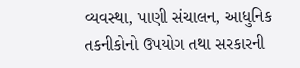વ્યવસ્થા, પાણી સંચાલન, આધુનિક તકનીકોનો ઉપયોગ તથા સરકારની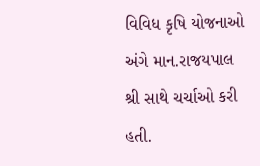વિવિધ કૃષિ યોજનાઓ અંગે માન.રાજયપાલ શ્રી સાથે ચર્ચાઓ કરી હતી.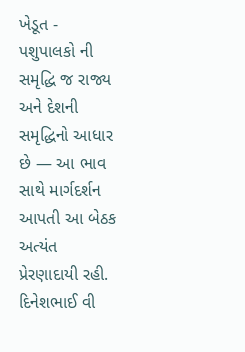ખેડૂત - પશુપાલકો ની સમૃદ્ધિ જ રાજ્ય અને દેશની સમૃદ્ધિનો આધાર છે — આ ભાવ સાથે માર્ગદર્શન આપતી આ બેઠક અત્યંત પ્રેરણાદાયી રહી. દિનેશભાઈ વી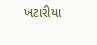ખટારીયા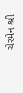ચેરમેન શ્રી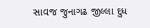સાવજ જુનાગઢ જીલ્લા દુધ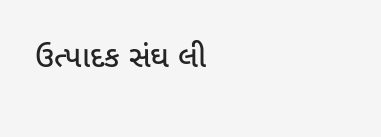ઉત્પાદક સંઘ લી